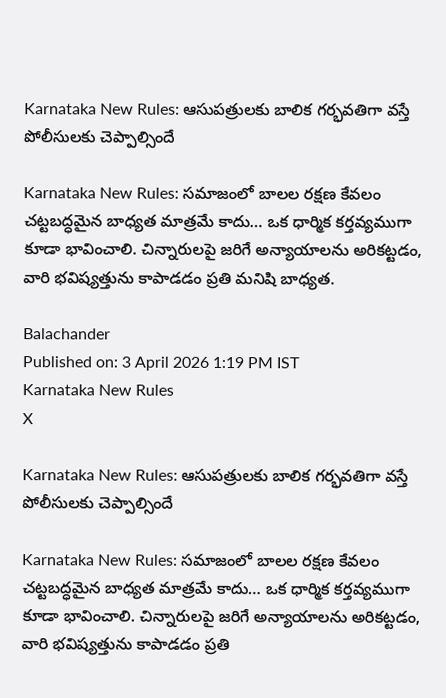Karnataka New Rules: ఆసుపత్రులకు బాలిక గర్భవతిగా వస్తే పోలీసులకు చెప్పాల్సిందే

Karnataka New Rules: సమాజంలో బాలల రక్షణ కేవలం చట్టబద్ధమైన బాధ్యత మాత్రమే కాదు… ఒక ధార్మిక కర్తవ్యముగా కూడా భావించాలి. చిన్నారులపై జరిగే అన్యాయాలను అరికట్టడం, వారి భవిష్యత్తును కాపాడడం ప్రతి మనిషి బాధ్యత.

Balachander
Published on: 3 April 2026 1:19 PM IST
Karnataka New Rules
X

Karnataka New Rules: ఆసుపత్రులకు బాలిక గర్భవతిగా వస్తే పోలీసులకు చెప్పాల్సిందే

Karnataka New Rules: సమాజంలో బాలల రక్షణ కేవలం చట్టబద్ధమైన బాధ్యత మాత్రమే కాదు… ఒక ధార్మిక కర్తవ్యముగా కూడా భావించాలి. చిన్నారులపై జరిగే అన్యాయాలను అరికట్టడం, వారి భవిష్యత్తును కాపాడడం ప్రతి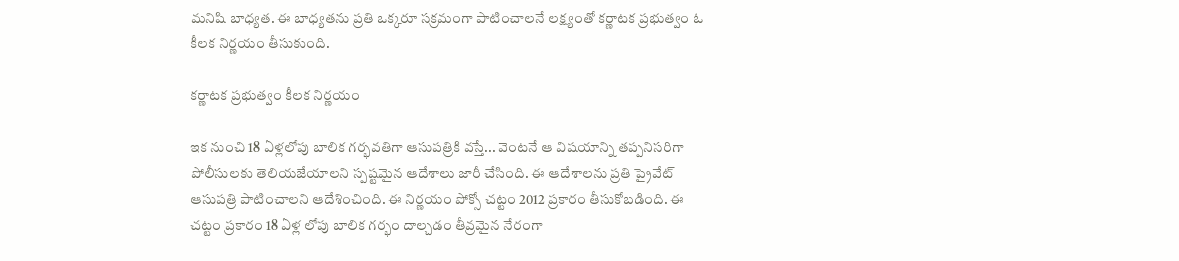మనిషి బాధ్యత. ఈ బాధ్యతను ప్రతి ఒక్కరూ సక్రమంగా పాటించాలనే లక్ష్యంతో కర్ణాటక ప్రభుత్వం ఓ కీలక నిర్ణయం తీసుకుంది.

కర్ణాటక ప్రభుత్వం కీలక నిర్ణయం

ఇక నుంచి 18 ఏళ్లలోపు బాలిక గర్భవతిగా ఆసుపత్రికి వస్తే... వెంటనే ఆ విషయాన్ని తప్పనిసరిగా పోలీసులకు తెలియజేయాలని స్పష్టమైన ఆదేశాలు జారీ చేసింది. ఈ ఆదేశాలను ప్రతి ప్రైవేట్‌ ఆసుపత్రి పాటించాలని ఆదేశించింది. ఈ నిర్ణయం పోక్సో చట్టం 2012 ప్రకారం తీసుకోబడింది. ఈ చట్టం ప్రకారం 18 ఏళ్ల లోపు బాలిక గర్భం దాల్చడం తీవ్రమైన నేరంగా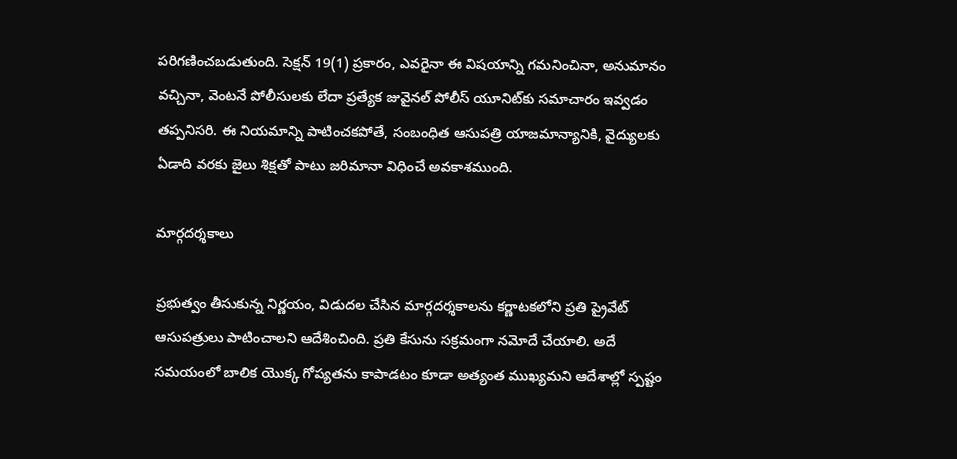పరిగణించబడుతుంది. సెక్షన్ 19(1) ప్రకారం, ఎవరైనా ఈ విషయాన్ని గమనించినా, అనుమానం వచ్చినా, వెంటనే పోలీసులకు లేదా ప్రత్యేక జువైనల్ పోలీస్ యూనిట్‌కు సమాచారం ఇవ్వడం తప్పనిసరి. ఈ నియమాన్ని పాటించకపోతే, సంబంధిత ఆసుపత్రి యాజమాన్యానికి, వైద్యులకు ఏడాది వరకు జైలు శిక్షతో పాటు జరిమానా విధించే అవకాశముంది.

మార్గదర్శకాలు

ప్రభుత్వం తీసుకున్న నిర్ణయం, విడుదల చేసిన మార్గదర్శకాలను కర్ణాటకలోని ప్రతి ప్రైవేట్‌ ఆసుపత్రులు పాటించాలని ఆదేశించింది. ప్రతి కేసును సక్రమంగా నమోదే చేయాలి. అదే సమయంలో బాలిక యొక్క గోప్యతను కాపాడటం కూడా అత్యంత ముఖ్యమని ఆదేశాల్లో స్పష్టం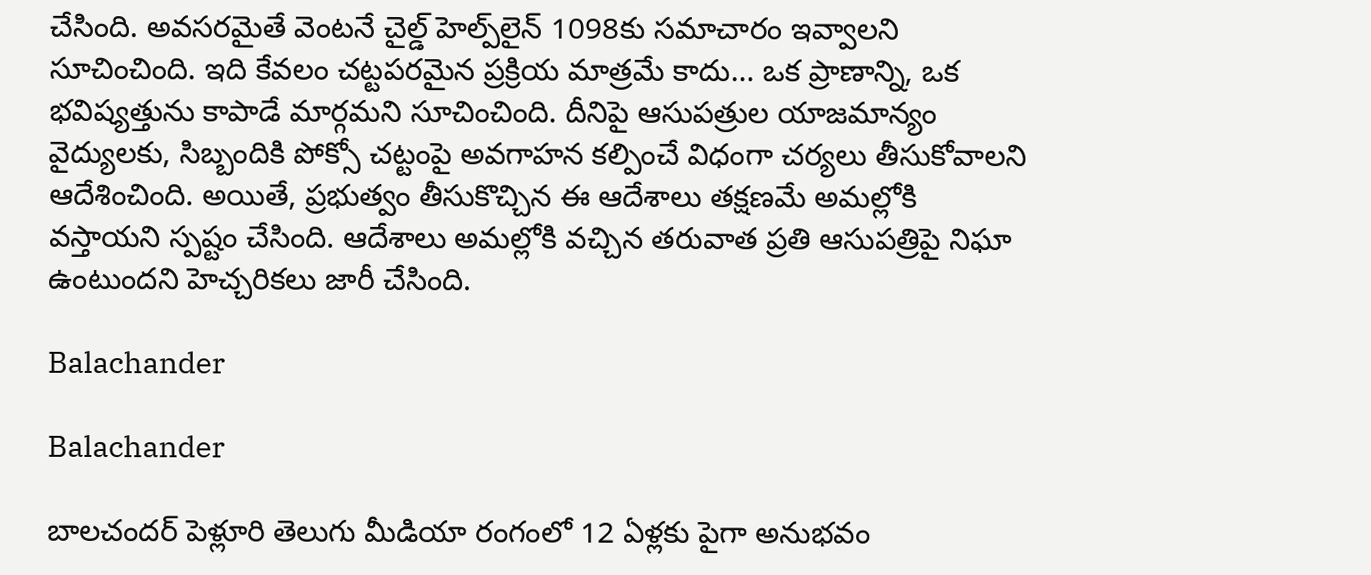చేసింది. అవసరమైతే వెంటనే చైల్డ్ హెల్ప్‌లైన్ 1098కు సమాచారం ఇవ్వాలని సూచించింది. ఇది కేవలం చట్టపరమైన ప్రక్రియ మాత్రమే కాదు… ఒక ప్రాణాన్ని, ఒక భవిష్యత్తును కాపాడే మార్గమని సూచించింది. దీనిపై ఆసుపత్రుల యాజమాన్యం వైద్యులకు, సిబ్బందికి పోక్సో చట్టంపై అవగాహన కల్పించే విధంగా చర్యలు తీసుకోవాలని ఆదేశించింది. అయితే, ప్రభుత్వం తీసుకొచ్చిన ఈ ఆదేశాలు తక్షణమే అమల్లోకి వస్తాయని స్పష్టం చేసింది. ఆదేశాలు అమల్లోకి వచ్చిన తరువాత ప్రతి ఆసుపత్రిపై నిఘా ఉంటుందని హెచ్చరికలు జారీ చేసింది.

Balachander

Balachander

బాలచందర్ పెళ్లూరి తెలుగు మీడియా రంగంలో 12 ఏళ్లకు పైగా అనుభవం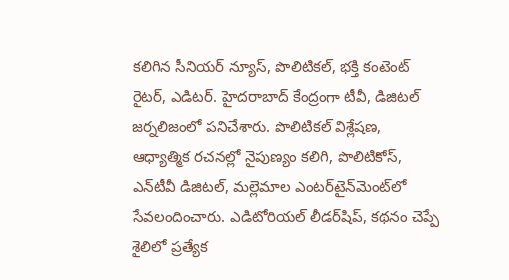కలిగిన సీనియర్ న్యూస్, పొలిటికల్, భక్తి కంటెంట్ రైటర్, ఎడిటర్. హైదరాబాద్ కేంద్రంగా టీవీ, డిజిటల్ జర్నలిజంలో పనిచేశారు. పొలిటికల్ విశ్లేషణ, ఆధ్యాత్మిక రచనల్లో నైపుణ్యం కలిగి, పొలిటికోస్, ఎన్‌టీవీ డిజిటల్, మల్లెమాల ఎంటర్‌టైన్‌మెంట్‌లో సేవలందించారు. ఎడిటోరియల్ లీడర్‌షిప్, కథనం చెప్పే శైలిలో ప్రత్యేక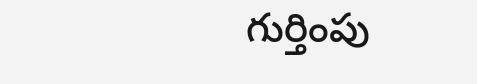గుర్తింపు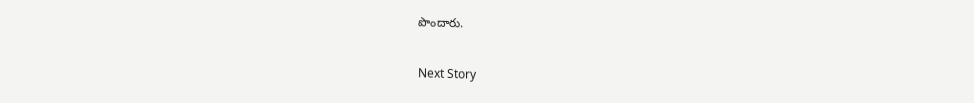పొందారు.

Next Story